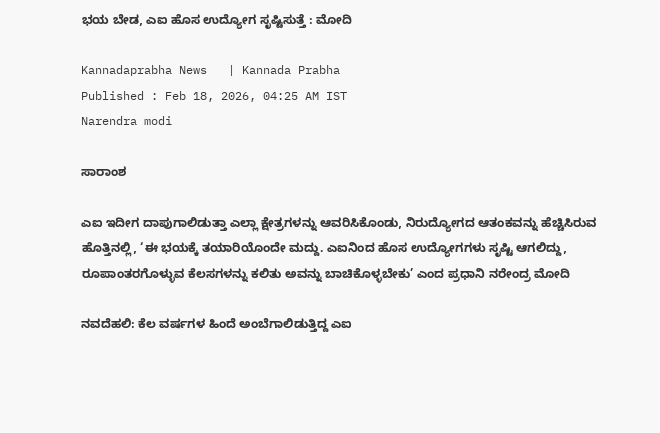ಭಯ ಬೇಡ, ಎಐ ಹೊಸ ಉದ್ಯೋಗ ಸೃಷ್ಟಿಸುತ್ತೆ : ಮೋದಿ

Kannadaprabha News   | Kannada Prabha
Published : Feb 18, 2026, 04:25 AM IST
Narendra modi

ಸಾರಾಂಶ

ಎಐ ಇದೀಗ ದಾಪುಗಾಲಿಡುತ್ತಾ ಎಲ್ಲಾ ಕ್ಷೇತ್ರಗಳನ್ನು ಆವರಿಸಿಕೊಂಡು, ನಿರುದ್ಯೋಗದ ಆತಂಕವನ್ನು ಹೆಚ್ಚಿಸಿರುವ ಹೊತ್ತಿನಲ್ಲಿ, ‘ಈ ಭಯಕ್ಕೆ ತಯಾರಿಯೊಂದೇ ಮದ್ದು. ಎಐನಿಂದ ಹೊಸ ಉದ್ಯೋಗಗಳು ಸೃಷ್ಟಿ ಆಗಲಿದ್ದು, ರೂಪಾಂತರಗೊಳ್ಳುವ ಕೆಲಸಗಳನ್ನು ಕಲಿತು ಅವನ್ನು ಬಾಚಿಕೊಳ್ಳಬೇಕು’ ಎಂದ ಪ್ರಧಾನಿ ನರೇಂದ್ರ ಮೋದಿ

ನವದೆಹಲಿ: ಕೆಲ ವರ್ಷಗಳ ಹಿಂದೆ ಅಂಬೆಗಾಲಿಡುತ್ತಿದ್ದ ಎಐ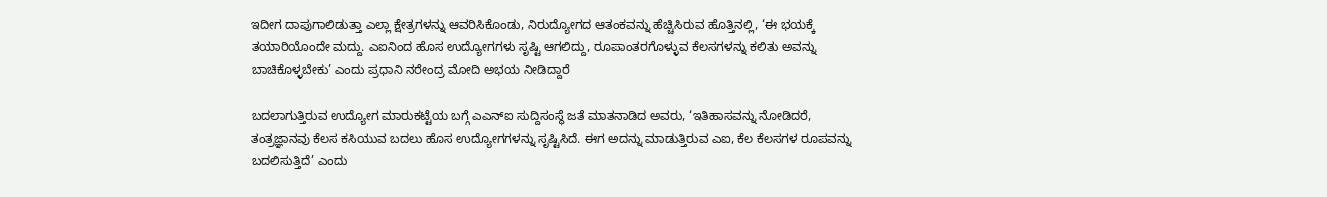ಇದೀಗ ದಾಪುಗಾಲಿಡುತ್ತಾ ಎಲ್ಲಾ ಕ್ಷೇತ್ರಗಳನ್ನು ಆವರಿಸಿಕೊಂಡು, ನಿರುದ್ಯೋಗದ ಆತಂಕವನ್ನು ಹೆಚ್ಚಿಸಿರುವ ಹೊತ್ತಿನಲ್ಲಿ, ‘ಈ ಭಯಕ್ಕೆ ತಯಾರಿಯೊಂದೇ ಮದ್ದು. ಎಐನಿಂದ ಹೊಸ ಉದ್ಯೋಗಗಳು ಸೃಷ್ಟಿ ಆಗಲಿದ್ದು, ರೂಪಾಂತರಗೊಳ್ಳುವ ಕೆಲಸಗಳನ್ನು ಕಲಿತು ಅವನ್ನು ಬಾಚಿಕೊಳ್ಳಬೇಕು’ ಎಂದು ಪ್ರಧಾನಿ ನರೇಂದ್ರ ಮೋದಿ ಅಭಯ ನೀಡಿದ್ದಾರೆ

ಬದಲಾಗುತ್ತಿರುವ ಉದ್ಯೋಗ ಮಾರುಕಟ್ಟೆಯ ಬಗ್ಗೆ ಎಎನ್‌ಐ ಸುದ್ದಿಸಂಸ್ಥೆ ಜತೆ ಮಾತನಾಡಿದ ಅವರು, ‘ಇತಿಹಾಸವನ್ನು ನೋಡಿದರೆ, ತಂತ್ರಜ್ಞಾನವು ಕೆಲಸ ಕಸಿಯುವ ಬದಲು ಹೊಸ ಉದ್ಯೋಗಗಳನ್ನು ಸೃಷ್ಟಿಸಿದೆ. ಈಗ ಅದನ್ನು ಮಾಡುತ್ತಿರುವ ಎಐ, ಕೆಲ ಕೆಲಸಗಳ ರೂಪವನ್ನು ಬದಲಿಸುತ್ತಿದೆ’ ಎಂದು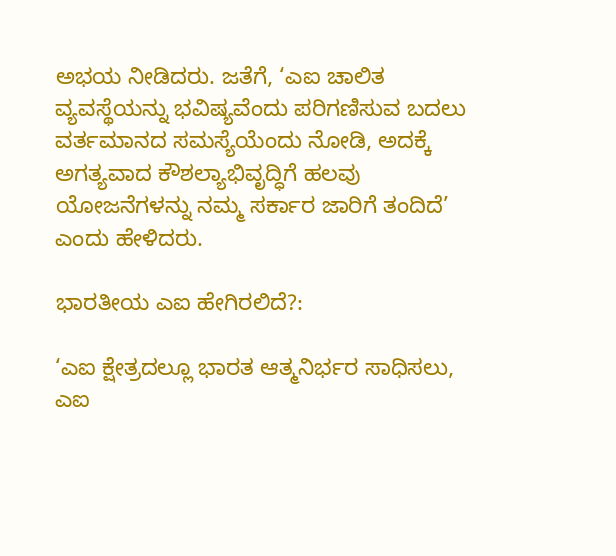ಅಭಯ ನೀಡಿದರು. ಜತೆಗೆ, ‘ಎಐ ಚಾಲಿತ ವ್ಯವಸ್ಥೆಯನ್ನು ಭವಿಷ್ಯವೆಂದು ಪರಿಗಣಿಸುವ ಬದಲು ವರ್ತಮಾನದ ಸಮಸ್ಯೆಯೆಂದು ನೋಡಿ, ಅದಕ್ಕೆ ಅಗತ್ಯವಾದ ಕೌಶಲ್ಯಾಭಿವೃದ್ಧಿಗೆ ಹಲವು ಯೋಜನೆಗಳನ್ನು ನಮ್ಮ ಸರ್ಕಾರ ಜಾರಿಗೆ ತಂದಿದೆ’ ಎಂದು ಹೇಳಿದರು.

ಭಾರತೀಯ ಎಐ ಹೇಗಿರಲಿದೆ?:

‘ಎಐ ಕ್ಷೇತ್ರದಲ್ಲೂ ಭಾರತ ಆತ್ಮನಿರ್ಭರ ಸಾಧಿಸಲು, ಎಐ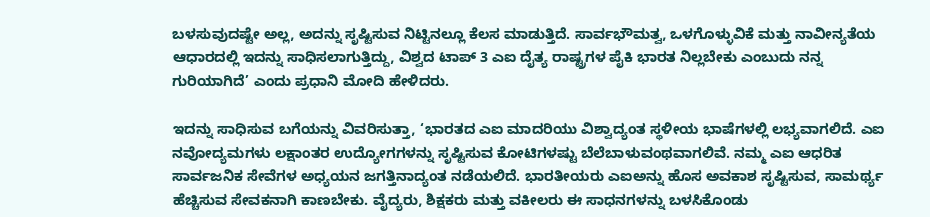ಬಳಸುವುದಷ್ಟೇ ಅಲ್ಲ, ಅದನ್ನು ಸೃಷ್ಟಿಸುವ ನಿಟ್ಟಿನಲ್ಲೂ ಕೆಲಸ ಮಾಡುತ್ತಿದೆ. ಸಾರ್ವಭೌಮತ್ವ, ಒಳಗೊಳ್ಳುವಿಕೆ ಮತ್ತು ನಾವೀನ್ಯತೆಯ ಆಧಾರದಲ್ಲಿ ಇದನ್ನು ಸಾಧಿಸಲಾಗುತ್ತಿದ್ದು, ವಿಶ್ವದ ಟಾಪ್‌ 3 ಎಐ ದೈತ್ಯ ರಾಷ್ಟ್ರಗಳ ಪೈಕಿ ಭಾರತ ನಿಲ್ಲಬೇಕು ಎಂಬುದು ನನ್ನ ಗುರಿಯಾಗಿದೆ’ ಎಂದು ಪ್ರಧಾನಿ ಮೋದಿ ಹೇಳಿದರು.

ಇದನ್ನು ಸಾಧಿಸುವ ಬಗೆಯನ್ನು ವಿವರಿಸುತ್ತಾ, ‘ಭಾರತದ ಎಐ ಮಾದರಿಯು ವಿಶ್ವಾದ್ಯಂತ ಸ್ಥಳೀಯ ಭಾಷೆಗಳಲ್ಲಿ ಲಭ್ಯವಾಗಲಿದೆ. ಎಐ ನವೋದ್ಯಮಗಳು ಲಕ್ಷಾಂತರ ಉದ್ಯೋಗಗಳನ್ನು ಸೃಷ್ಟಿಸುವ ಕೋಟಿಗಳಷ್ಟು ಬೆಲೆಬಾಳುವಂಥವಾಗಲಿವೆ. ನಮ್ಮ ಎಐ ಆಧರಿತ ಸಾರ್ವಜನಿಕ ಸೇವೆಗಳ ಅಧ್ಯಯನ ಜಗತ್ತಿನಾದ್ಯಂತ ನಡೆಯಲಿದೆ. ಭಾರತೀಯರು ಎಐಅನ್ನು ಹೊಸ ಅವಕಾಶ ಸೃಷ್ಟಿಸುವ, ಸಾಮರ್ಥ್ಯ ಹೆಚ್ಚಿಸುವ ಸೇವಕನಾಗಿ ಕಾಣಬೇಕು. ವೈದ್ಯರು, ಶಿಕ್ಷಕರು ಮತ್ತು ವಕೀಲರು ಈ ಸಾಧನಗಳನ್ನು ಬಳಸಿಕೊಂಡು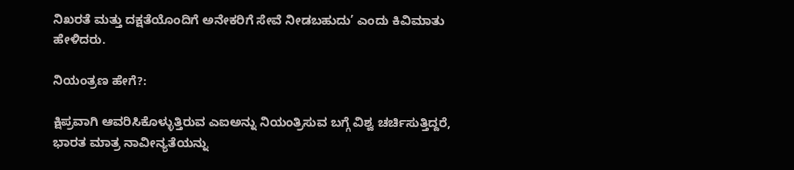ನಿಖರತೆ ಮತ್ತು ದಕ್ಷತೆಯೊಂದಿಗೆ ಅನೇಕರಿಗೆ ಸೇವೆ ನೀಡಬಹುದು’ ಎಂದು ಕಿವಿಮಾತು ಹೇಳಿದರು.

ನಿಯಂತ್ರಣ ಹೇಗೆ?:

ಕ್ಷಿಪ್ರವಾಗಿ ಆವರಿಸಿಕೊಳ್ಳುತ್ತಿರುವ ಎಐಅನ್ನು ನಿಯಂತ್ರಿಸುವ ಬಗ್ಗೆ ವಿಶ್ವ ಚರ್ಚಿಸುತ್ತಿದ್ದರೆ, ಭಾರತ ಮಾತ್ರ ನಾವೀನ್ಯತೆಯನ್ನು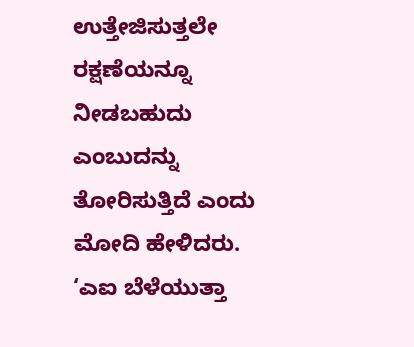ಉತ್ತೇಜಿಸುತ್ತಲೇ ರಕ್ಷಣೆಯನ್ನೂ ನೀಡಬಹುದು ಎಂಬುದನ್ನು ತೋರಿಸುತ್ತಿದೆ ಎಂದು ಮೋದಿ ಹೇಳಿದರು. ‘ಎಐ ಬೆಳೆಯುತ್ತಾ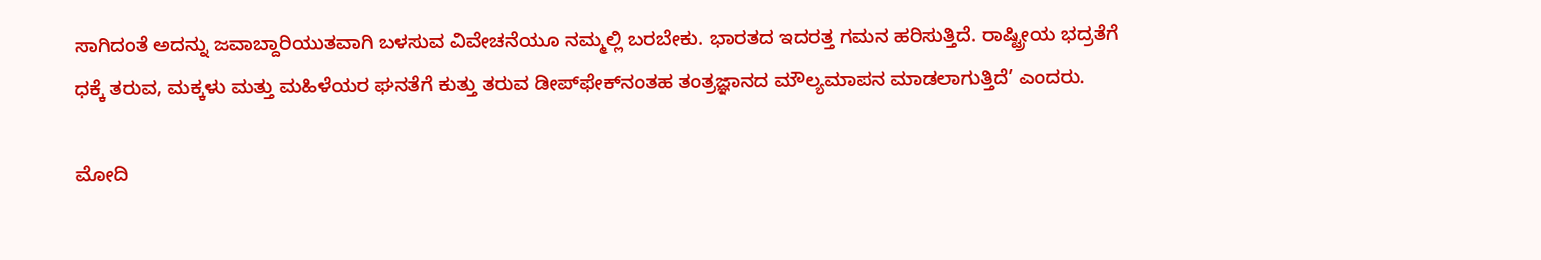ಸಾಗಿದಂತೆ ಅದನ್ನು ಜವಾಬ್ದಾರಿಯುತವಾಗಿ ಬಳಸುವ ವಿವೇಚನೆಯೂ ನಮ್ಮಲ್ಲಿ ಬರಬೇಕು. ಭಾರತದ ಇದರತ್ತ ಗಮನ ಹರಿಸುತ್ತಿದೆ. ರಾಷ್ಟ್ರೀಯ ಭದ್ರತೆಗೆ ಧಕ್ಕೆ ತರುವ, ಮಕ್ಕಳು ಮತ್ತು ಮಹಿಳೆಯರ ಘನತೆಗೆ ಕುತ್ತು ತರುವ ಡೀಪ್‌ಫೇಕ್‌ನಂತಹ ತಂತ್ರಜ್ಞಾನದ ಮೌಲ್ಯಮಾಪನ ಮಾಡಲಾಗುತ್ತಿದೆ’ ಎಂದರು.

ಮೋದಿ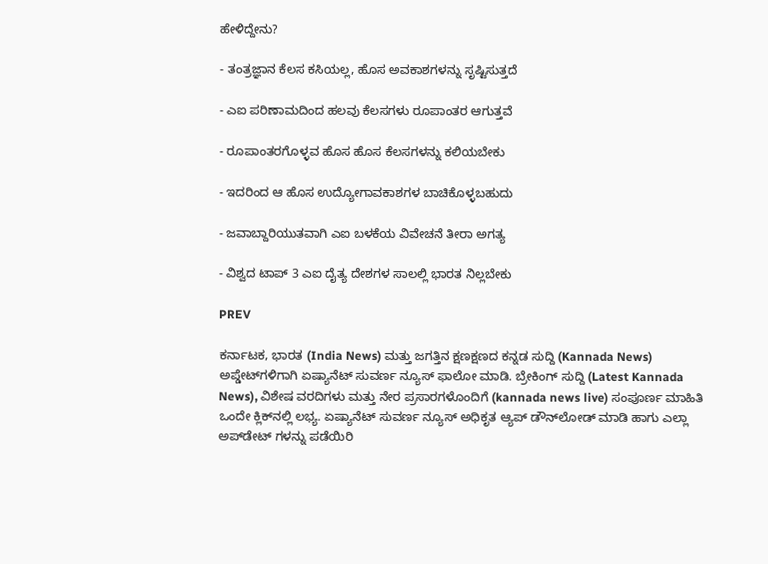ಹೇಳಿದ್ದೇನು?

- ತಂತ್ರಜ್ಞಾನ ಕೆಲಸ ಕಸಿಯಲ್ಲ, ಹೊಸ ಅವಕಾಶಗಳನ್ನು ಸೃಷ್ಟಿಸುತ್ತದೆ

- ಎಐ ಪರಿಣಾಮದಿಂದ ಹಲವು ಕೆಲಸಗಳು ರೂಪಾಂತರ ಆಗುತ್ತವೆ

- ರೂಪಾಂತರಗೊಳ್ಳವ ಹೊಸ ಹೊಸ ಕೆಲಸಗಳನ್ನು ಕಲಿಯಬೇಕು

- ಇದರಿಂದ ಆ ಹೊಸ ಉದ್ಯೋಗಾವಕಾಶಗಳ ಬಾಚಿಕೊಳ್ಳಬಹುದು

- ಜವಾಬ್ದಾರಿಯುತವಾಗಿ ಎಐ ಬಳಕೆಯ ವಿವೇಚನೆ ತೀರಾ ಅಗತ್ಯ

- ವಿಶ್ವದ ಟಾಪ್‌ 3 ಎಐ ದೈತ್ಯ ದೇಶಗಳ ಸಾಲಲ್ಲಿ ಭಾರತ ನಿಲ್ಲಬೇಕು

PREV

ಕರ್ನಾಟಕ, ಭಾರತ (India News) ಮತ್ತು ಜಗತ್ತಿನ ಕ್ಷಣಕ್ಷಣದ ಕನ್ನಡ ಸುದ್ದಿ (Kannada News) ಅಪ್ಡೇಟ್‌ಗಳಿಗಾಗಿ ಏಷ್ಯಾನೆಟ್ ಸುವರ್ಣ ನ್ಯೂಸ್‌ ಫಾಲೋ ಮಾಡಿ. ಬ್ರೇಕಿಂಗ್ ಸುದ್ದಿ (Latest Kannada News), ವಿಶೇಷ ವರದಿಗಳು ಮತ್ತು ನೇರ ಪ್ರಸಾರಗಳೊಂದಿಗೆ (kannada news live) ಸಂಪೂರ್ಣ ಮಾಹಿತಿ ಒಂದೇ ಕ್ಲಿಕ್‌ನಲ್ಲಿ ಲಭ್ಯ. ಏಷ್ಯಾನೆಟ್ ಸುವರ್ಣ ನ್ಯೂಸ್ ಅಧಿಕೃತ ಆ್ಯಪ್ ಡೌನ್‌ಲೋಡ್ ಮಾಡಿ ಹಾಗು ಎಲ್ಲಾ ಅಪ್‌ಡೇಟ್ ಗಳನ್ನು ಪಡೆಯಿರಿ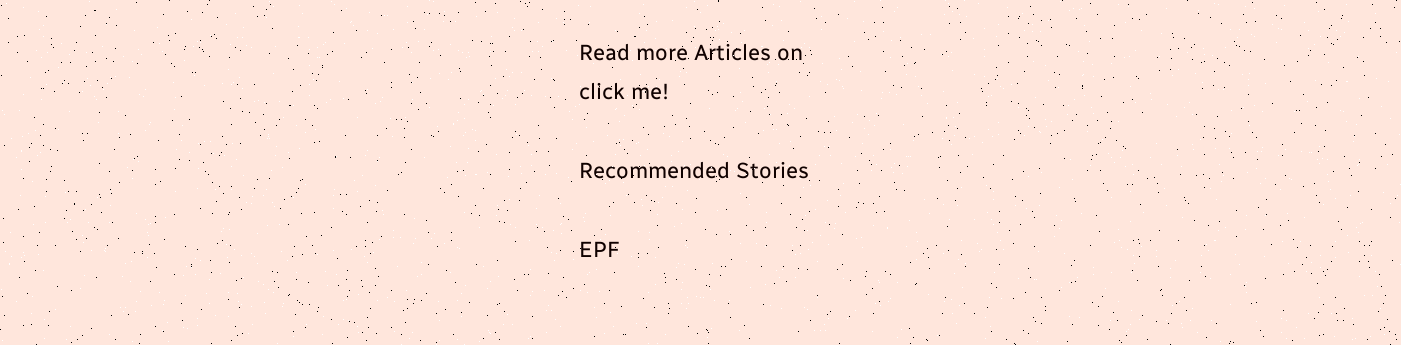Read more Articles on
click me!

Recommended Stories

EPF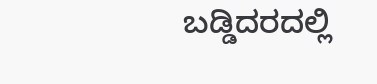ಬಡ್ಡಿದರದಲ್ಲಿ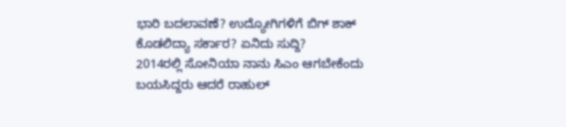ಭಾರಿ ಬದಲಾವಣೆ? ಉದ್ಯೋಗಿಗಳಿಗೆ ಬಿಗ್ ಶಾಕ್ ಕೊಡಲಿದ್ಯಾ ಸರ್ಕಾರ? ಏನಿದು ಸುದ್ದಿ?
2014ರಲ್ಲಿ ಸೋನಿಯಾ ನಾನು ಸಿಎಂ ಆಗಬೇಕೆಂದು ಬಯಸಿದ್ದರು ಆದರೆ ರಾಹುಲ್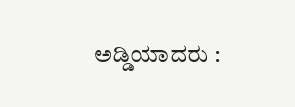ಅಡ್ಡಿಯಾದರು :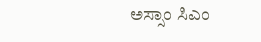ಅಸ್ಸಾಂ ಸಿಎಂ